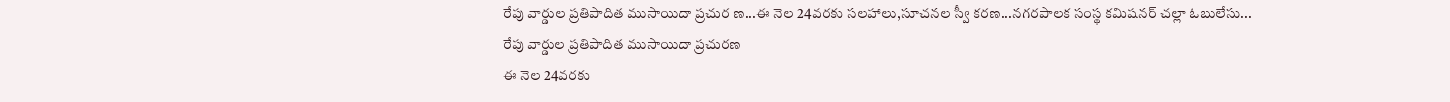రేపు వార్డుల ప్రతిపాదిత ముసాయిదా ప్రచుర ణ...ఈ నెల 24వరకు సలహాలు,సూచనల స్వీ కరణ...నగరపాలక సంస్థ కమిషనర్ చల్లా ఓబులేసు...
రేపు వార్డుల ప్రతిపాదిత ముసాయిదా ప్రచురణ
ఈ నెల 24వరకు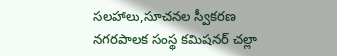సలహాలు,సూచనల స్వీకరణ
నగరపాలక సంస్థ కమిషనర్ చల్లా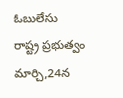ఓబులేసు
రాష్ట్ర ప్రభుత్వం మార్చి,24న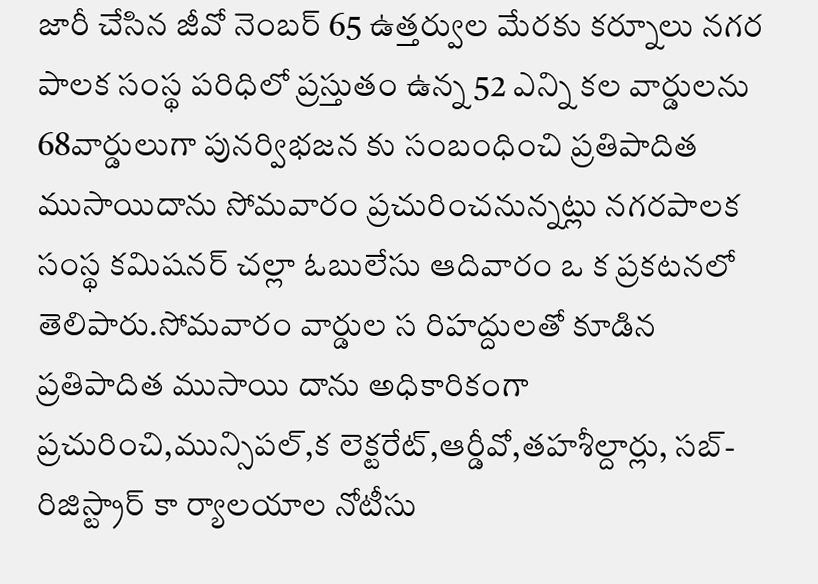జారీ చేసిన జీవో నెంబర్ 65 ఉత్తర్వుల మేరకు కర్నూలు నగర పాలక సంస్థ పరిధిలో ప్రస్తుతం ఉన్న 52 ఎన్ని కల వార్డులను 68వార్డులుగా పునర్విభజన కు సంబంధించి ప్రతిపాదిత ముసాయిదాను సోమవారం ప్రచురించనున్నట్లు నగరపాలక సంస్థ కమిషనర్ చల్లా ఓబులేసు ఆదివారం ఒ క ప్రకటనలో తెలిపారు.సోమవారం వార్డుల స రిహద్దులతో కూడిన ప్రతిపాదిత ముసాయి దాను అధికారికంగా ప్రచురించి,మున్సిపల్,క లెక్టరేట్,ఆర్డీవో,తహశీల్దార్లు, సబ్-రిజిస్ట్రార్ కా ర్యాలయాల నోటీసు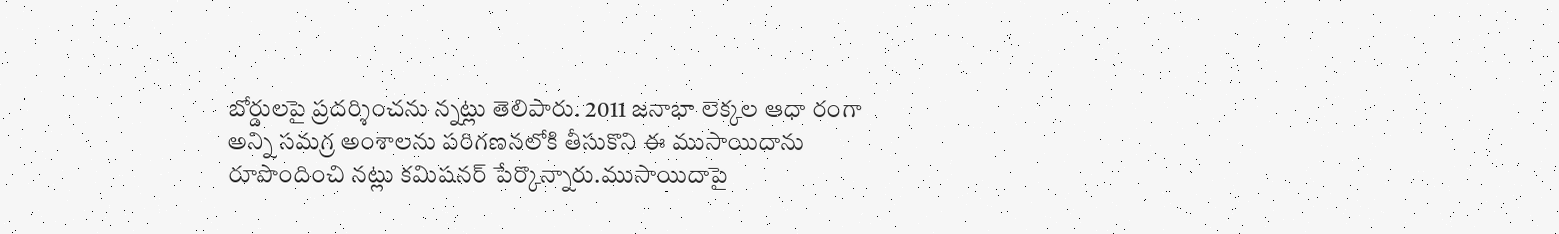బోర్డులపై ప్రదర్శించను న్నట్లు తెలిపారు. 2011 జనాభా లెక్కల ఆధా రంగా అన్ని సమగ్ర అంశాలను పరిగణనలోకి తీసుకొని ఈ ముసాయిదాను రూపొందించి నట్లు కమిషనర్ పేర్కొన్నారు.ముసాయిదాపై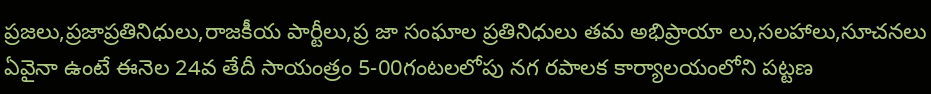ప్రజలు,ప్రజాప్రతినిధులు,రాజకీయ పార్టీలు,ప్ర జా సంఘాల ప్రతినిధులు తమ అభిప్రాయా లు,సలహాలు,సూచనలు ఏవైనా ఉంటే ఈనెల 24వ తేదీ సాయంత్రం 5-00గంటలలోపు నగ రపాలక కార్యాలయంలోని పట్టణ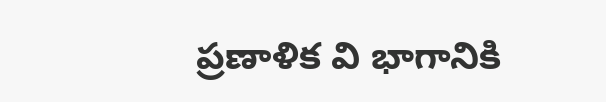ప్రణాళిక వి భాగానికి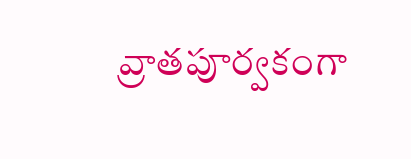వ్రాతపూర్వకంగా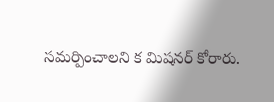సమర్పించాలని క మిషనర్ కోరారు.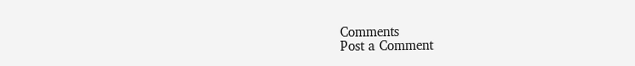Comments
Post a Comment